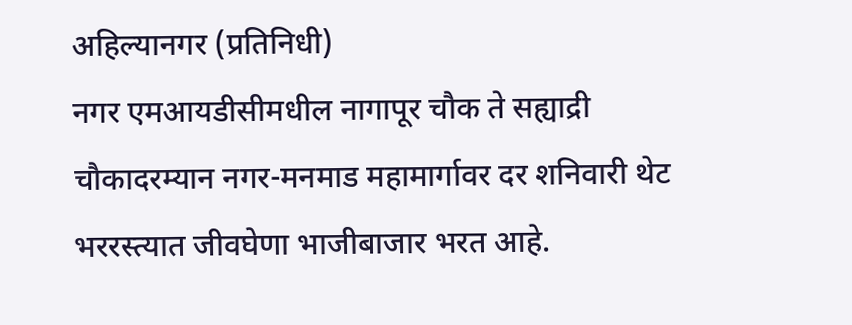अहिल्यानगर (प्रतिनिधी)
नगर एमआयडीसीमधील नागापूर चौक ते सह्याद्री चौकादरम्यान नगर-मनमाड महामार्गावर दर शनिवारी थेट भररस्त्यात जीवघेणा भाजीबाजार भरत आहे.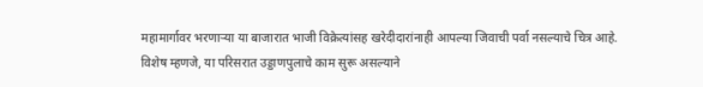महामार्गावर भरणाऱ्या या बाजारात भाजी विक्रेत्यांसह खरेदीदारांनाही आपल्या जिवाची पर्वा नसल्याचे चित्र आहे. विशेष म्हणजे, या परिसरात उड्डाणपुलाचे काम सुरू असल्याने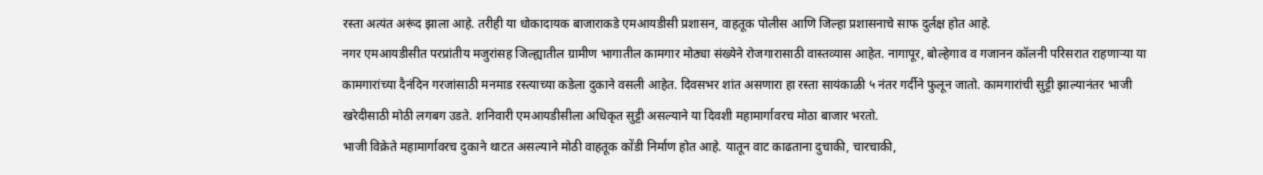रस्ता अत्यंत अरूंद झाला आहे. तरीही या धोकादायक बाजाराकडे एमआयडीसी प्रशासन, वाहतूक पोलीस आणि जिल्हा प्रशासनाचे साफ दुर्लक्ष होत आहे.
नगर एमआयडीसीत परप्रांतीय मजुरांसह जिल्ह्यातील ग्रामीण भागातील कामगार मोठ्या संख्येने रोजगारासाठी वास्तव्यास आहेत. नागापूर, बोल्हेगाव व गजानन कॉलनी परिसरात राहणाऱ्या या कामगारांच्या दैनंदिन गरजांसाठी मनमाड रस्त्याच्या कडेला दुकाने वसली आहेत. दिवसभर शांत असणारा हा रस्ता सायंकाळी ५ नंतर गर्दीने फुलून जातो. कामगारांची सुट्टी झाल्यानंतर भाजी खरेदीसाठी मोठी लगबग उडते. शनिवारी एमआयडीसीला अधिकृत सुट्टी असल्याने या दिवशी महामार्गावरच मोठा बाजार भरतो.
भाजी विक्रेते महामार्गावरच दुकाने थाटत असल्याने मोठी वाहतूक कोंडी निर्माण होत आहे. यातून वाट काढताना दुचाकी, चारचाकी,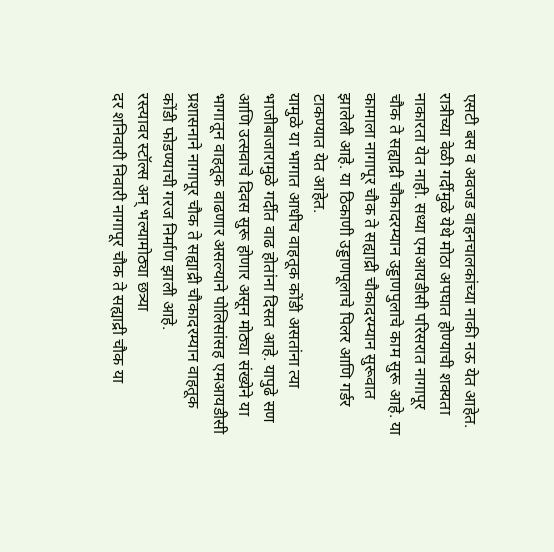एसटी बस व अवजड वाहनचालकांच्या नाकी नऊ येत आहेत. रात्रीच्या वेळी गर्दीमुळे येथे मोठा अपघात होण्याची शक्यता नाकारता येत नाही. सध्या एमआयडीसी परिसरात नागापूर चौक ते सह्याद्री चौकादरम्यान उड्डाणपुलाचे काम सुरू आहे. या कामाला नागापूर चौक ते सह्याद्री चौकादरम्यान सुरूवात झालेली आहे. या ठिकाणी उड्डाणपूलाचे पिलर आणि गर्डर टाकण्यात येत आहेत.
यामुळे या भागात आधीच वाहतूक कोंडी असतांना त्या भाजीबाजारामुळे गर्दीत वाढ होतांना दिसत आहे. यापुढे सण आणि उत्सवाचे दिवस सुरू होणार असून मोठ्या संख्येने या भागातून वाहतूक वाढणार असल्याने पोलिसांसह एमआयडीसी प्रशासनाने नागापूर चौक ते सह्याद्री चौकादरम्यान वाहतूक कोंडी फोडण्याची गरज निर्माण झाली आहे.
रस्त्यावर स्टॉल्स अन् भल्यामोठ्या छत्र्या
दर शनिवारी निवारी नागापूर चौक ते सह्याद्री चौक या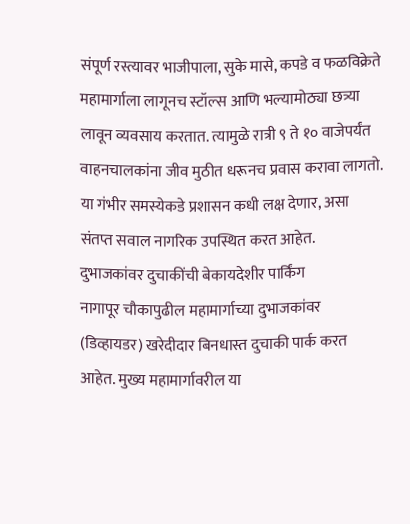संपूर्ण रस्त्यावर भाजीपाला, सुके मासे, कपडे व फळविक्रेते महामार्गाला लागूनच स्टॉल्स आणि भल्यामोठ्या छत्र्या लावून व्यवसाय करतात. त्यामुळे रात्री ९ ते १० वाजेपर्यंत वाहनचालकांना जीव मुठीत धरूनच प्रवास करावा लागतो. या गंभीर समस्येकडे प्रशासन कधी लक्ष देणार, असा संतप्त सवाल नागरिक उपस्थित करत आहेत.
दुभाजकांवर दुचाकींची बेकायदेशीर पार्किंग
नागापूर चौकापुढील महामार्गाच्या दुभाजकांवर (डिव्हायडर) खरेदीदार बिनधास्त दुचाकी पार्क करत आहेत. मुख्य महामार्गावरील या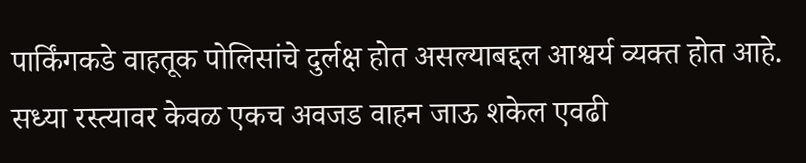पार्किंगकडे वाहतूक पोलिसांचे दुर्लक्ष होत असल्याबद्दल आश्वर्य व्यक्त होत आहे. सध्या रस्त्यावर केवळ एकच अवजड वाहन जाऊ शकेल एवढी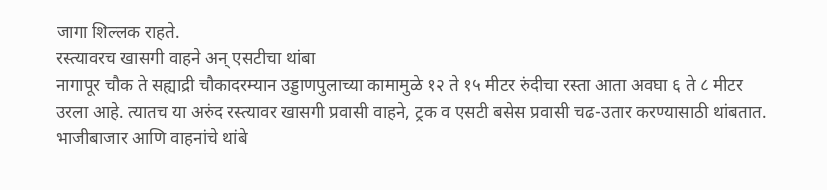जागा शिल्लक राहते.
रस्त्यावरच खासगी वाहने अन् एसटीचा थांबा
नागापूर चौक ते सह्याद्री चौकादरम्यान उड्डाणपुलाच्या कामामुळे १२ ते १५ मीटर रुंदीचा रस्ता आता अवघा ६ ते ८ मीटर उरला आहे. त्यातच या अरुंद रस्त्यावर खासगी प्रवासी वाहने, ट्रक व एसटी बसेस प्रवासी चढ-उतार करण्यासाठी थांबतात. भाजीबाजार आणि वाहनांचे थांबे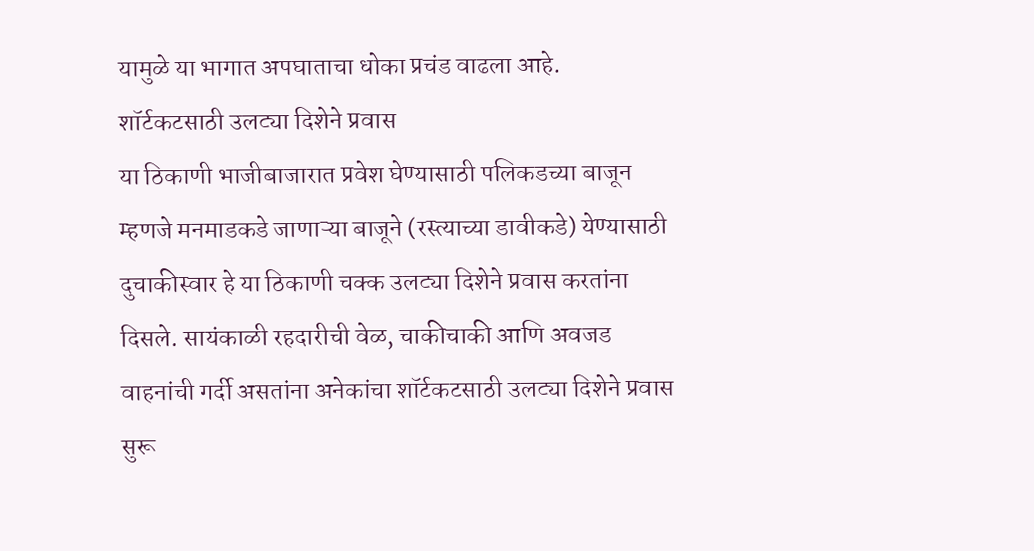यामुळे या भागात अपघाताचा धोका प्रचंड वाढला आहे.
शॉर्टकटसाठी उलट्या दिशेने प्रवास
या ठिकाणी भाजीबाजारात प्रवेश घेण्यासाठी पलिकडच्या बाजून म्हणजे मनमाडकडे जाणाऱ्या बाजूने (रस्त्याच्या डावीकडे) येण्यासाठी दुचाकीस्वार हे या ठिकाणी चक्क उलट्या दिशेने प्रवास करतांना दिसले. सायंकाळी रहदारीची वेळ, चाकीचाकी आणि अवजड वाहनांची गर्दी असतांना अनेकांचा शॉर्टकटसाठी उलट्या दिशेने प्रवास सुरू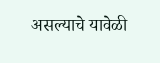असल्याचे यावेळी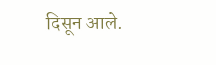दिसून आले.